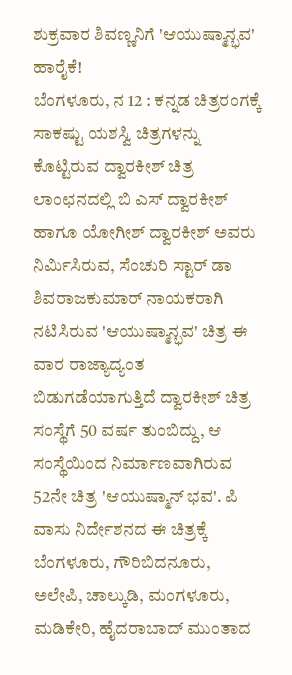ಶುಕ್ರವಾರ ಶಿವಣ್ಣನಿಗೆ 'ಆಯುಷ್ಮಾನ್ಭವ' ಹಾರೈಕೆ!
ಬೆಂಗಳೂರು, ನ 12 : ಕನ್ನಡ ಚಿತ್ರರಂಗಕ್ಕೆ ಸಾಕಷ್ಟು ಯಶಸ್ವಿ ಚಿತ್ರಗಳನ್ನು ಕೊಟ್ಟಿರುವ ದ್ವಾರಕೀಶ್ ಚಿತ್ರ ಲಾಂಛನದಲ್ಲಿ ಬಿ ಎಸ್ ದ್ವಾರಕೀಶ್ ಹಾಗೂ ಯೋಗೀಶ್ ದ್ವಾರಕೀಶ್ ಅವರು ನಿರ್ಮಿಸಿರುವ, ಸೆಂಚುರಿ ಸ್ಟಾರ್ ಡಾ ಶಿವರಾಜಕುಮಾರ್ ನಾಯಕರಾಗಿ ನಟಿಸಿರುವ 'ಆಯುಷ್ಮಾನ್ಭವ' ಚಿತ್ರ ಈ ವಾರ ರಾಜ್ಯಾದ್ಯಂತ ಬಿಡುಗಡೆಯಾಗುತ್ತಿದೆ ದ್ವಾರಕೀಶ್ ಚಿತ್ರ ಸಂಸ್ಥೆಗೆ 50 ವರ್ಷ ತುಂಬಿದ್ದು, ಆ ಸಂಸ್ಥೆಯಿಂದ ನಿರ್ಮಾಣವಾಗಿರುವ 52ನೇ ಚಿತ್ರ 'ಆಯುಷ್ಮಾನ್ ಭವ'. ಪಿ ವಾಸು ನಿರ್ದೇಶನದ ಈ ಚಿತ್ರಕ್ಕೆ ಬೆಂಗಳೂರು, ಗೌರಿಬಿದನೂರು, ಅಲೇಪಿ, ಚಾಲ್ಕುಡಿ, ಮಂಗಳೂರು, ಮಡಿಕೇರಿ, ಹೈದರಾಬಾದ್ ಮುಂತಾದ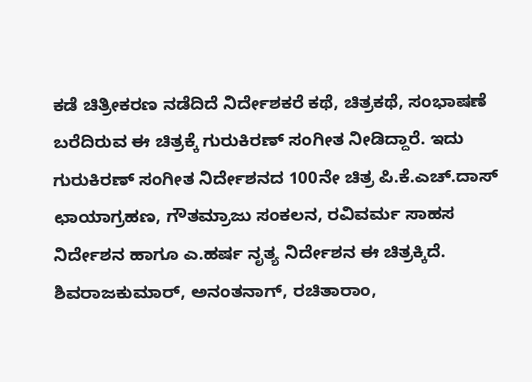ಕಡೆ ಚಿತ್ರೀಕರಣ ನಡೆದಿದೆ ನಿರ್ದೇಶಕರೆ ಕಥೆ, ಚಿತ್ರಕಥೆ, ಸಂಭಾಷಣೆ ಬರೆದಿರುವ ಈ ಚಿತ್ರಕ್ಕೆ ಗುರುಕಿರಣ್ ಸಂಗೀತ ನೀಡಿದ್ದಾರೆ. ಇದು ಗುರುಕಿರಣ್ ಸಂಗೀತ ನಿರ್ದೇಶನದ 100ನೇ ಚಿತ್ರ ಪಿ.ಕೆ.ಎಚ್.ದಾಸ್ ಛಾಯಾಗ್ರಹಣ, ಗೌತಮ್ರಾಜು ಸಂಕಲನ, ರವಿವರ್ಮ ಸಾಹಸ ನಿರ್ದೇಶನ ಹಾಗೂ ಎ.ಹರ್ಷ ನೃತ್ಯ ನಿರ್ದೇಶನ ಈ ಚಿತ್ರಕ್ಕಿದೆ. ಶಿವರಾಜಕುಮಾರ್, ಅನಂತನಾಗ್, ರಚಿತಾರಾಂ,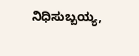ನಿಧಿಸುಬ್ಬಯ್ಯ,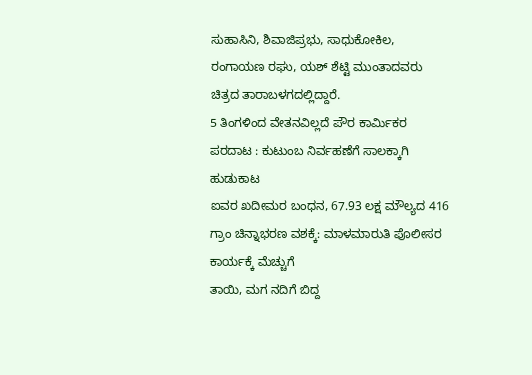ಸುಹಾಸಿನಿ, ಶಿವಾಜಿಪ್ರಭು, ಸಾಧುಕೋಕಿಲ, ರಂಗಾಯಣ ರಘು, ಯಶ್ ಶೆಟ್ಟಿ ಮುಂತಾದವರು ಚಿತ್ರದ ತಾರಾಬಳಗದಲ್ಲಿದ್ದಾರೆ.
5 ತಿಂಗಳಿಂದ ವೇತನವಿಲ್ಲದೆ ಪೌರ ಕಾರ್ಮಿಕರ ಪರದಾಟ : ಕುಟುಂಬ ನಿರ್ವಹಣೆಗೆ ಸಾಲಕ್ಕಾಗಿ ಹುಡುಕಾಟ
ಐವರ ಖದೀಮರ ಬಂಧನ, 67.93 ಲಕ್ಷ ಮೌಲ್ಯದ 416 ಗ್ರಾಂ ಚಿನ್ನಾಭರಣ ವಶಕ್ಕೆ: ಮಾಳಮಾರುತಿ ಪೊಲೀಸರ ಕಾರ್ಯಕ್ಕೆ ಮೆಚ್ಚುಗೆ
ತಾಯಿ, ಮಗ ನದಿಗೆ ಬಿದ್ದ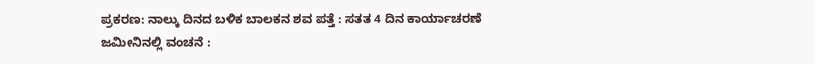ಪ್ರಕರಣ: ನಾಲ್ಕು ದಿನದ ಬಳಿಕ ಬಾಲಕನ ಶವ ಪತ್ತೆ : ಸತತ 4 ದಿನ ಕಾರ್ಯಾಚರಣೆ
ಜಮೀನಿನಲ್ಲಿ ವಂಚನೆ :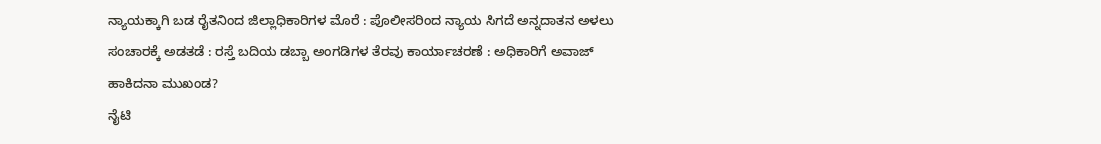ನ್ಯಾಯಕ್ಕಾಗಿ ಬಡ ರೈತನಿಂದ ಜಿಲ್ಲಾಧಿಕಾರಿಗಳ ಮೊರೆ : ಪೊಲೀಸರಿಂದ ನ್ಯಾಯ ಸಿಗದೆ ಅನ್ನದಾತನ ಅಳಲು
ಸಂಚಾರಕ್ಕೆ ಅಡತಡೆ : ರಸ್ತೆ ಬದಿಯ ಡಬ್ಬಾ ಅಂಗಡಿಗಳ ತೆರವು ಕಾರ್ಯಾಚರಣೆ : ಅಧಿಕಾರಿಗೆ ಅವಾಜ್ ಹಾಕಿದನಾ ಮುಖಂಡ?
ನೈಟಿ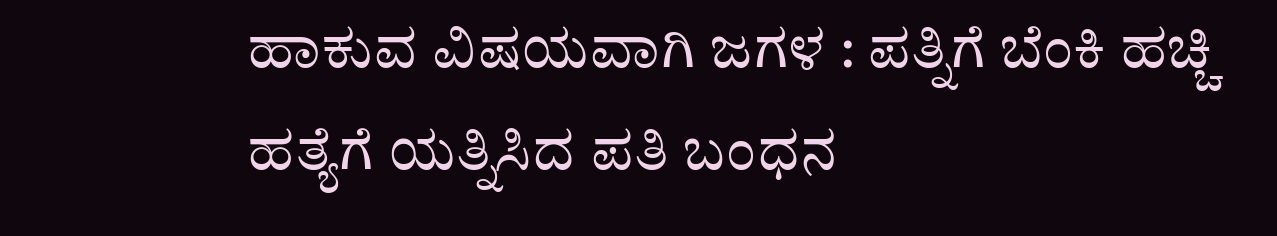ಹಾಕುವ ವಿಷಯವಾಗಿ ಜಗಳ : ಪತ್ನಿಗೆ ಬೆಂಕಿ ಹಚ್ಚಿ ಹತ್ಯೆಗೆ ಯತ್ನಿಸಿದ ಪತಿ ಬಂಧನ